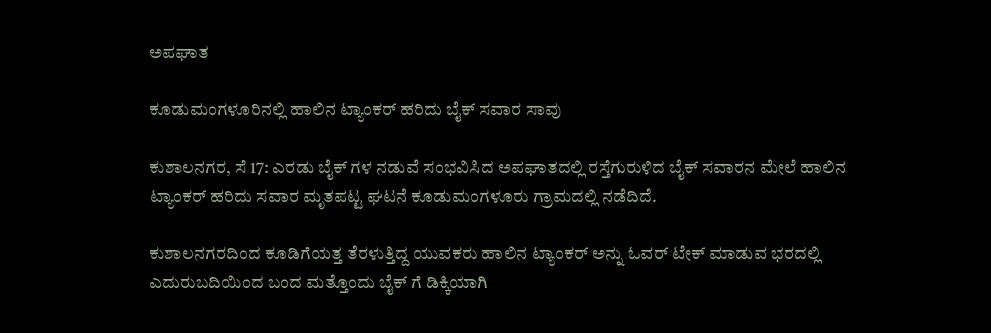ಅಪಘಾತ

ಕೂಡುಮಂಗಳೂರಿನಲ್ಲಿ ಹಾಲಿನ ಟ್ಯಾಂಕರ್ ಹರಿದು ಬೈಕ್ ಸವಾರ ಸಾವು

ಕುಶಾಲನಗರ, ಸೆ 17: ಎರಡು ಬೈಕ್ ಗಳ ನಡುವೆ ಸಂಭವಿಸಿದ ಅಪಘಾತದಲ್ಲಿ ರಸ್ತೆಗುರುಳಿದ ಬೈಕ್ ಸವಾರನ ಮೇಲೆ ಹಾಲಿನ ಟ್ಯಾಂಕರ್ ಹರಿದು ಸವಾರ ಮೃತಪಟ್ಟ ಘಟನೆ ಕೂಡುಮಂಗಳೂರು ಗ್ರಾಮದಲ್ಲಿ ನಡೆದಿದೆ.

ಕುಶಾಲನಗರದಿಂದ ಕೂಡಿಗೆಯತ್ತ ತೆರಳುತ್ತಿದ್ದ ಯುವಕರು ಹಾಲಿನ ಟ್ಯಾಂಕರ್ ಅನ್ನು ಓವರ್ ಟೇಕ್ ಮಾಡುವ ಭರದಲ್ಲಿ ಎದುರುಬದಿಯಿಂದ ಬಂದ ಮತ್ತೊಂದು ಬೈಕ್ ಗೆ ಡಿಕ್ಕಿಯಾಗಿ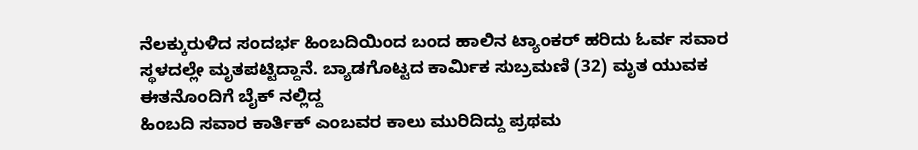ನೆಲಕ್ಕುರುಳಿದ ಸಂದರ್ಭ ಹಿಂಬದಿಯಿಂದ ಬಂದ ಹಾಲಿನ ಟ್ಯಾಂಕರ್ ಹರಿದು ಓರ್ವ ಸವಾರ ಸ್ಥಳದಲ್ಲೇ ಮೃತಪಟ್ಟಿದ್ದಾನೆ. ಬ್ಯಾಡಗೊಟ್ಟದ ಕಾರ್ಮಿಕ ಸುಬ್ರಮಣಿ (32) ಮೃತ ಯುವಕ
ಈತನೊಂದಿಗೆ ಬೈಕ್ ನಲ್ಲಿದ್ದ
ಹಿಂಬದಿ ಸವಾರ ಕಾರ್ತಿಕ್ ಎಂಬವರ‌ ಕಾಲು ಮುರಿದಿದ್ದು ಪ್ರಥಮ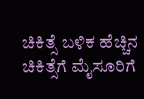ಚಿಕಿತ್ಸೆ‌ ಬಳಿಕ ಹೆಚ್ಚಿನ ಚಿಕಿತ್ಸೆಗೆ ಮೈಸೂರಿಗೆ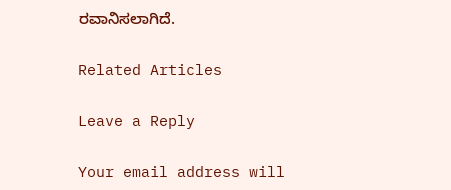ರವಾನಿಸಲಾಗಿದೆ.

Related Articles

Leave a Reply

Your email address will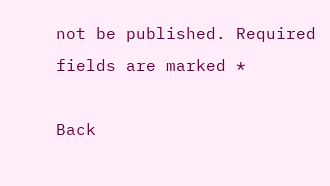not be published. Required fields are marked *

Back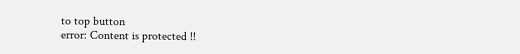to top button
error: Content is protected !!